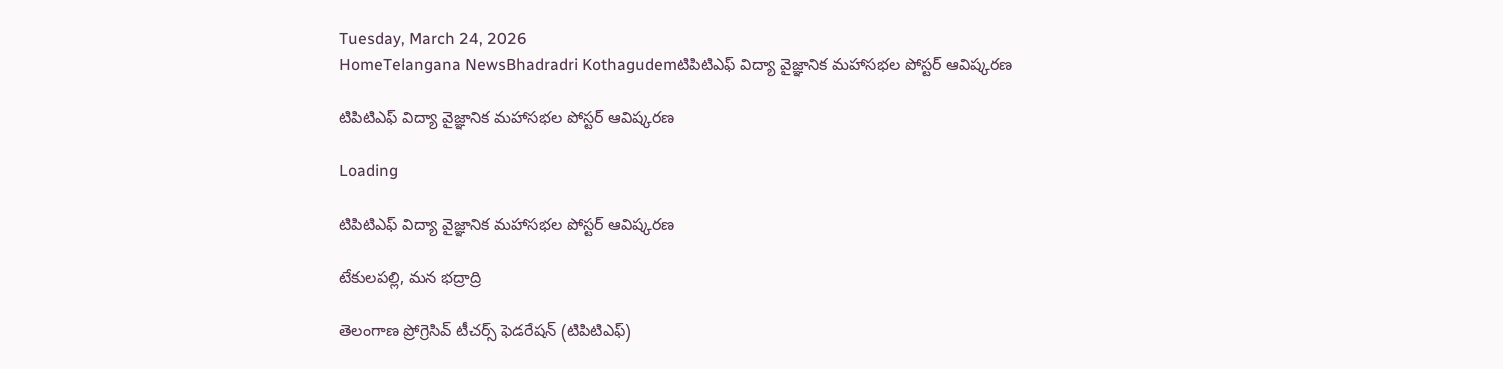Tuesday, March 24, 2026
HomeTelangana NewsBhadradri Kothagudemటిపిటిఎఫ్ విద్యా వైజ్ఞానిక మహాసభల పోస్టర్ ఆవిష్కరణ

టిపిటిఎఫ్ విద్యా వైజ్ఞానిక మహాసభల పోస్టర్ ఆవిష్కరణ

Loading

టిపిటిఎఫ్ విద్యా వైజ్ఞానిక మహాసభల పోస్టర్ ఆవిష్కరణ

టేకులపల్లి, మన భద్రాద్రి

తెలంగాణ ప్రోగ్రెసివ్ టీచర్స్ ఫెడరేషన్ (టిపిటిఎఫ్)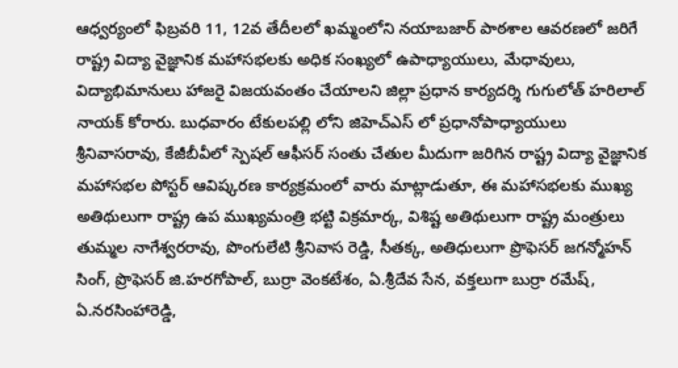ఆధ్వర్యంలో ఫిబ్రవరి 11, 12వ తేదీలలో ఖమ్మంలోని నయాబజార్ పాఠశాల ఆవరణలో జరిగే రాష్ట్ర విద్యా వైజ్ఞానిక మహాసభలకు అధిక సంఖ్యలో ఉపాధ్యాయులు, మేధావులు, విద్యాభిమానులు హాజరై విజయవంతం చేయాలని జిల్లా ప్రధాన కార్యదర్శి గుగులోత్ హరిలాల్ నాయక్ కోరారు. బుధవారం టేకులపల్లి లోని జిహెచ్ఎస్ లో ప్రధానోపాధ్యాయులు శ్రీనివాసరావు, కేజీబీవీలో స్పెషల్ ఆఫీసర్ సంతు చేతుల మీదుగా జరిగిన రాష్ట్ర విద్యా వైజ్ఞానిక మహాసభల పోస్టర్ ఆవిష్కరణ కార్యక్రమంలో వారు మాట్లాడుతూ, ఈ మహాసభలకు ముఖ్య అతిథులుగా రాష్ట్ర ఉప ముఖ్యమంత్రి భట్టి విక్రమార్క, విశిష్ట అతిథులుగా రాష్ట్ర మంత్రులు తుమ్మల నాగేశ్వరరావు, పొంగులేటి శ్రీనివాస రెడ్డి, సీతక్క, అతిధులుగా ప్రొఫెసర్ జగన్మోహన్ సింగ్, ప్రొఫెసర్ జి.హరగోపాల్, బుర్రా వెంకటేశం, ఏ.శ్రీదేవ సేన, వక్తలుగా బుర్రా రమేష్, ఏ.నరసింహారెడ్డి,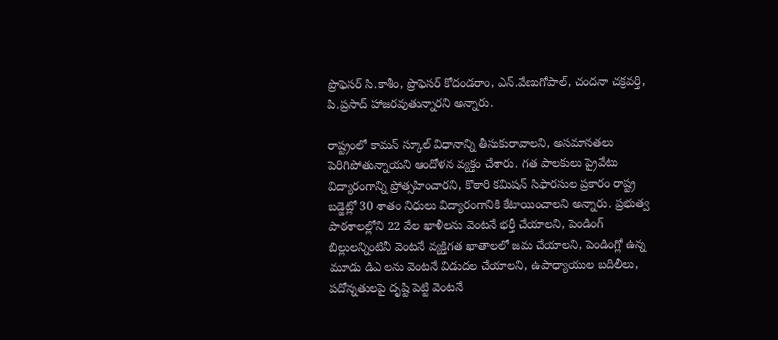ప్రొఫెసర్ సి.కాశీం, ప్రొఫెసర్ కోదండరాం, ఎన్.వేణుగోపాల్, చందనా చక్రవర్తి, పి.ప్రసాద్ హాజరవుతున్నారని అన్నారు.

రాష్ట్రంలో కామన్ స్కూల్ విధానాన్ని తీసుకురావాలని, అసమానతలు పెరిగిపోతున్నాయని ఆందోళన వ్యక్తం చేశారు. గత పాలకులు ప్రైవేటు విద్యారంగాన్ని ప్రోత్సహించారని, కొఠారి కమిషన్ సిఫారసుల ప్రకారం రాష్ట్ర బడ్జెట్లో 30 శాతం నిధులు విద్యారంగానికి కేటాయించాలని అన్నారు. ప్రభుత్వ పాఠశాలల్లోని 22 వేల ఖాళీలను వెంటనే భర్తీ చేయాలని, పెండింగ్ బిల్లులన్నింటినీ వెంటనే వ్యక్తిగత ఖాతాలలో జమ చేయాలని, పెండింగ్లో ఉన్న మూడు డిఎ లను వెంటనే విడుదల చేయాలని, ఉపాధ్యాయుల బదిలీలు, పదోన్నతులపై దృష్టి పెట్టి వెంటనే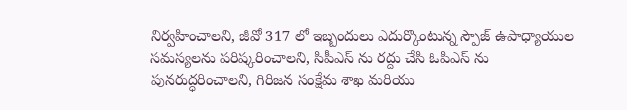నిర్వహించాలని, జీవో 317 లో ఇబ్బందులు ఎదుర్కొంటున్న స్పౌజ్ ఉపాధ్యాయుల సమస్యలను పరిష్కరించాలని, సిపీఎస్ ను రద్దు చేసి ఓపిఎస్ ను పునరుద్ధరించాలని, గిరిజన సంక్షేమ శాఖ మరియు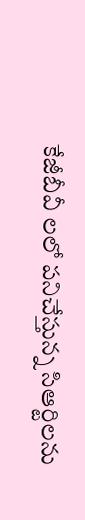కేజీబీవీ లలో పనిచేస్తున్న సిఆర్టిలను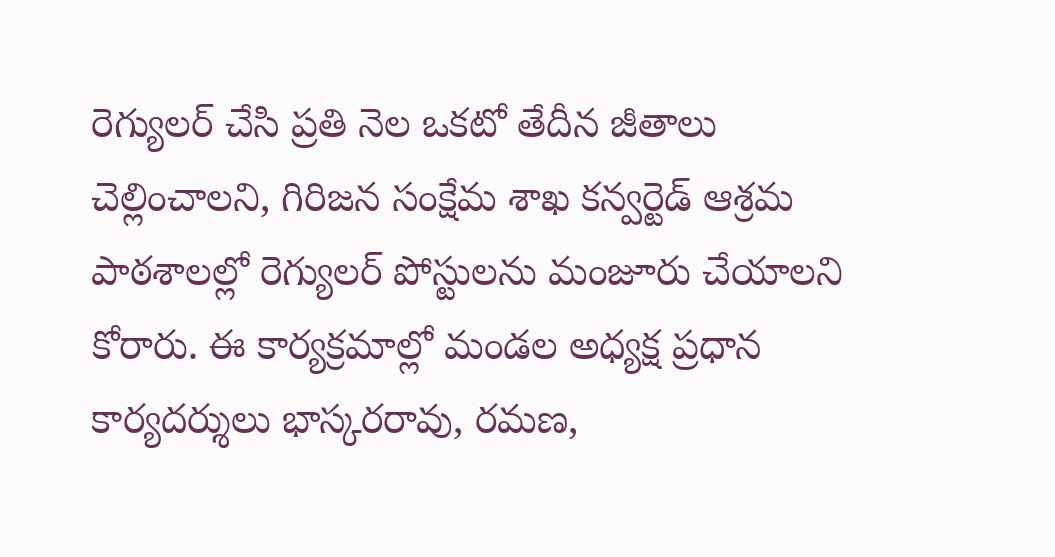రెగ్యులర్ చేసి ప్రతి నెల ఒకటో తేదీన జీతాలు చెల్లించాలని, గిరిజన సంక్షేమ శాఖ కన్వర్టెడ్ ఆశ్రమ పాఠశాలల్లో రెగ్యులర్ పోస్టులను మంజూరు చేయాలని కోరారు. ఈ కార్యక్రమాల్లో మండల అధ్యక్ష ప్రధాన కార్యదర్శులు భాస్కరరావు, రమణ,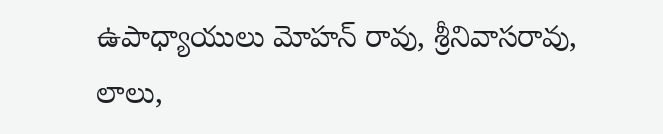ఉపాధ్యాయులు మోహన్ రావు, శ్రీనివాసరావు, లాలు,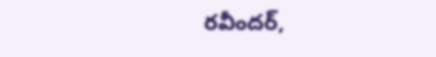రవీందర్,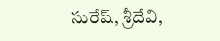సురేష్, శ్రీదేవి,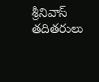శ్రీనివాస్ తదితరులు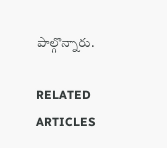పాల్గొన్నారు.

RELATED ARTICLES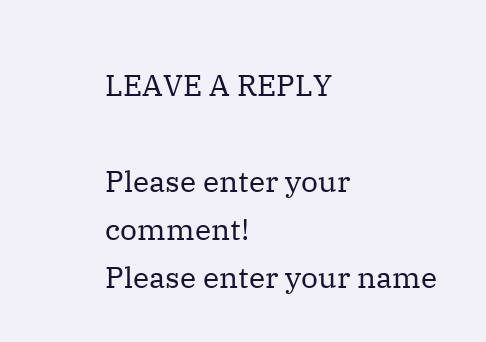LEAVE A REPLY

Please enter your comment!
Please enter your name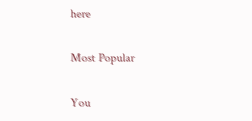here

Most Popular

You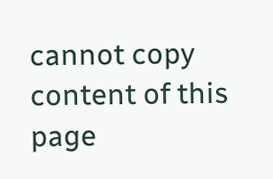cannot copy content of this page